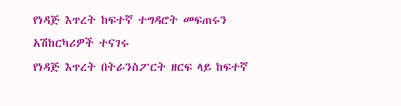የነዳጅ እጥረት ከፍተኛ ተግዳሮት መፍጠሩን አሽከርካሪዎች ተናገሩ
የነዳጅ እጥረት በትራንስፖርት ዘርፍ ላይ ከፍተኛ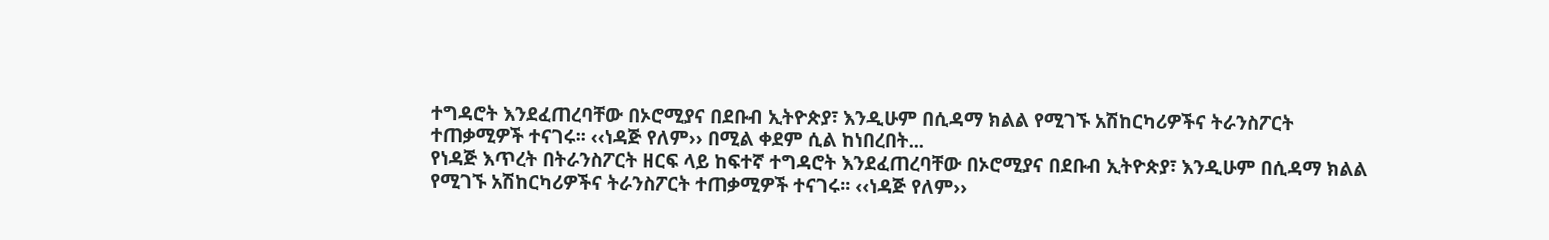ተግዳሮት እንደፈጠረባቸው በኦሮሚያና በደቡብ ኢትዮጵያ፣ እንዲሁም በሲዳማ ክልል የሚገኙ አሽከርካሪዎችና ትራንስፖርት ተጠቃሚዎች ተናገሩ፡፡ ‹‹ነዳጅ የለም›› በሚል ቀደም ሲል ከነበረበት...
የነዳጅ እጥረት በትራንስፖርት ዘርፍ ላይ ከፍተኛ ተግዳሮት እንደፈጠረባቸው በኦሮሚያና በደቡብ ኢትዮጵያ፣ እንዲሁም በሲዳማ ክልል የሚገኙ አሽከርካሪዎችና ትራንስፖርት ተጠቃሚዎች ተናገሩ፡፡ ‹‹ነዳጅ የለም››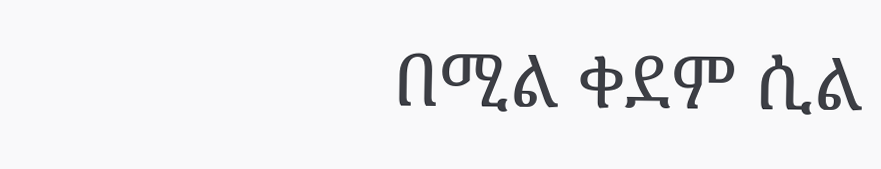በሚል ቀደም ሲል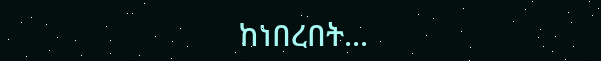ከነበረበት...